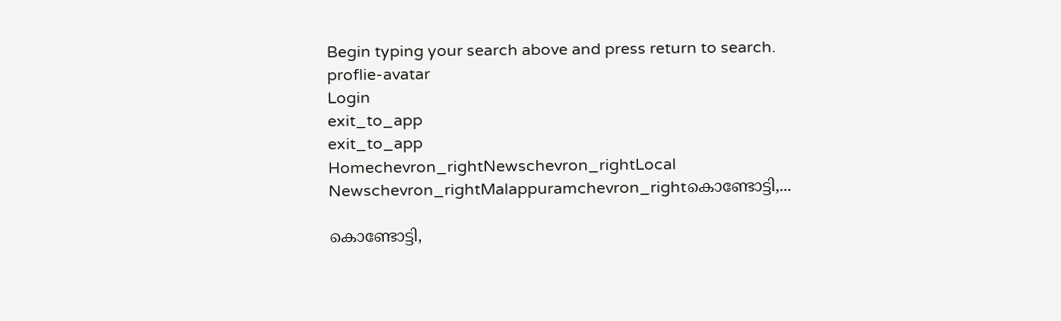Begin typing your search above and press return to search.
proflie-avatar
Login
exit_to_app
exit_to_app
Homechevron_rightNewschevron_rightLocal Newschevron_rightMalappuramchevron_rightകൊണ്ടോട്ടി,...

കൊണ്ടോട്ടി,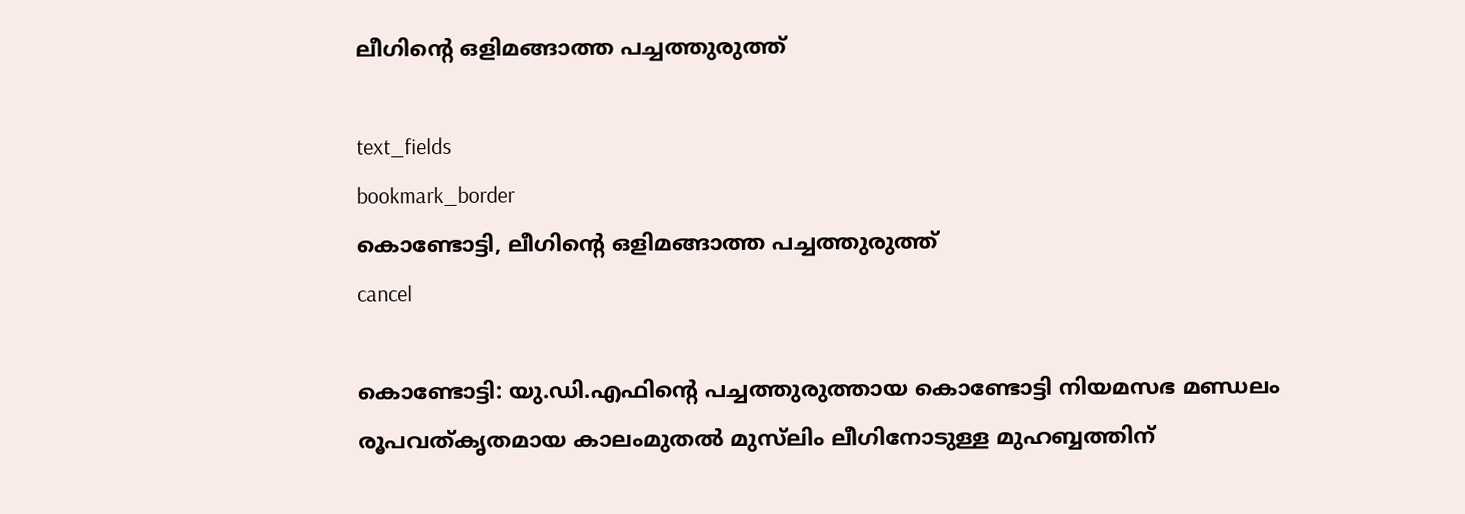ലീഗിന്റെ ഒളിമങ്ങാത്ത പച്ചത്തുരുത്ത്

text_fields
bookmark_border
കൊണ്ടോട്ടി, ലീഗിന്റെ ഒളിമങ്ങാത്ത പച്ചത്തുരുത്ത്
cancel

കൊണ്ടോട്ടി: യു.ഡി.എഫിന്റെ പച്ചത്തുരുത്തായ കൊണ്ടോട്ടി നിയമസഭ മണ്ഡലം രൂപവത്കൃതമായ കാലംമുതൽ മുസ്‍ലിം ലീഗിനോടുള്ള മുഹബ്ബത്തിന്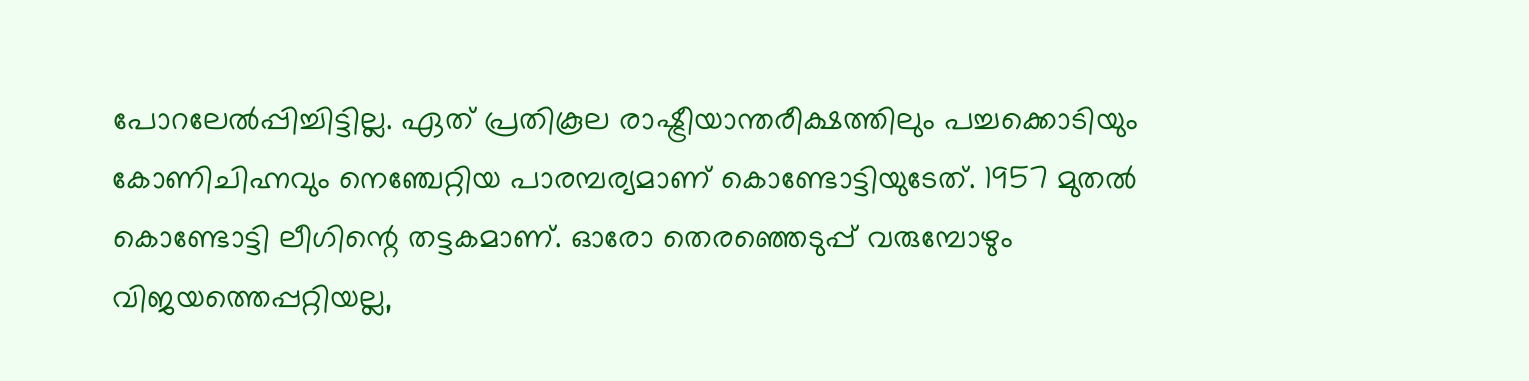പോറലേൽപ്പിച്ചിട്ടില്ല. ഏത് പ്രതികൂല രാഷ്ട്രീയാന്തരീക്ഷത്തിലും പച്ചക്കൊടിയും കോണിചിഹ്നവും നെഞ്ചേറ്റിയ പാരമ്പര്യമാണ് കൊണ്ടോട്ടിയുടേത്. 1957 മുതല്‍ കൊണ്ടോട്ടി ലീഗിന്റെ തട്ടകമാണ്. ഓരോ തെരഞ്ഞെടുപ്പ് വരുമ്പോഴും വിജയത്തെപ്പറ്റിയല്ല,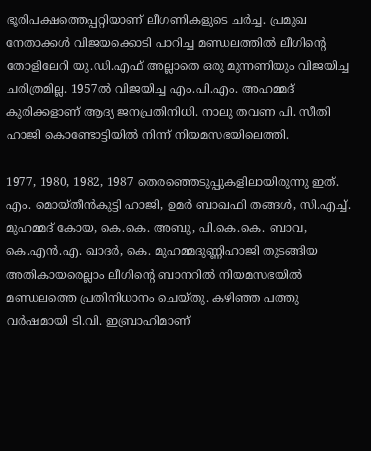ഭൂരിപക്ഷത്തെപ്പറ്റിയാണ് ലീഗണികളുടെ ചര്‍ച്ച. പ്രമുഖ നേതാക്കള്‍ വിജയക്കൊടി പാറിച്ച മണ്ഡലത്തില്‍ ലീഗിന്റെ തോളിലേറി യു.ഡി.എഫ് അല്ലാതെ ഒരു മുന്നണിയും വിജയിച്ച ചരിത്രമില്ല. 1957ല്‍ വിജയിച്ച എം.പി.എം. അഹമ്മദ് കുരിക്കളാണ് ആദ്യ ജനപ്രതിനിധി. നാലു തവണ പി. സീതി ഹാജി കൊണ്ടോട്ടിയില്‍ നിന്ന് നിയമസഭയിലെത്തി.

1977, 1980, 1982, 1987 തെരഞ്ഞെടുപ്പുകളിലായിരുന്നു ഇത്. എം. മൊയ്തീന്‍കുട്ടി ഹാജി, ഉമര്‍ ബാഖഫി തങ്ങള്‍, സി.എച്ച്. മുഹമ്മദ് കോയ, കെ.കെ. അബു, പി.കെ.കെ. ബാവ, കെ.എന്‍.എ. ഖാദര്‍, കെ. മുഹമ്മദുണ്ണിഹാജി തുടങ്ങിയ അതികായരെല്ലാം ലീഗിന്റെ ബാനറില്‍ നിയമസഭയില്‍ മണ്ഡലത്തെ പ്രതിനിധാനം ചെയ്തു. കഴിഞ്ഞ പത്തു വര്‍ഷമായി ടി.വി. ഇബ്രാഹിമാണ്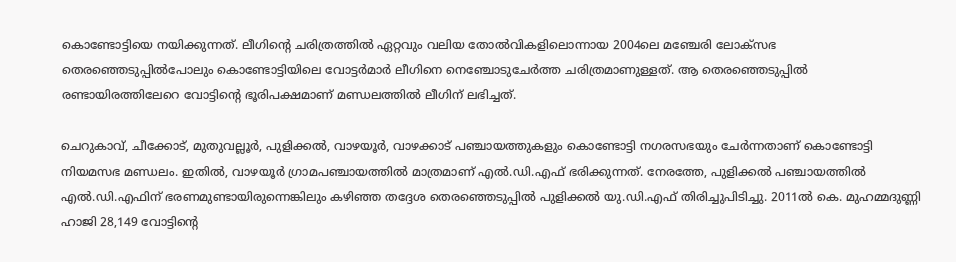കൊണ്ടോട്ടിയെ നയിക്കുന്നത്. ലീഗിന്റെ ചരിത്രത്തില്‍ ഏറ്റവും വലിയ തോല്‍വികളിലൊന്നായ 2004ലെ മഞ്ചേരി ലോക്‌സഭ തെരഞ്ഞെടുപ്പില്‍പോലും കൊണ്ടോട്ടിയിലെ വോട്ടര്‍മാര്‍ ലീഗിനെ നെഞ്ചോടുചേര്‍ത്ത ചരിത്രമാണുള്ളത്. ആ തെരഞ്ഞെടുപ്പില്‍ രണ്ടായിരത്തിലേറെ വോട്ടിന്റെ ഭൂരിപക്ഷമാണ് മണ്ഡലത്തില്‍ ലീഗിന് ലഭിച്ചത്.

ചെറുകാവ്, ചീക്കോട്, മുതുവല്ലൂര്‍, പുളിക്കല്‍, വാഴയൂര്‍, വാഴക്കാട് പഞ്ചായത്തുകളും കൊണ്ടോട്ടി നഗരസഭയും ചേര്‍ന്നതാണ് കൊണ്ടോട്ടി നിയമസഭ മണ്ഡലം. ഇതില്‍, വാഴയൂര്‍ ഗ്രാമപഞ്ചായത്തില്‍ മാത്രമാണ് എല്‍.ഡി.എഫ് ഭരിക്കുന്നത്. നേരത്തേ, പുളിക്കല്‍ പഞ്ചായത്തില്‍ എല്‍.ഡി.എഫിന് ഭരണമുണ്ടായിരുന്നെങ്കിലും കഴിഞ്ഞ തദ്ദേശ തെരഞ്ഞെടുപ്പില്‍ പുളിക്കല്‍ യു.ഡി.എഫ് തിരിച്ചുപിടിച്ചു. 2011ല്‍ കെ. മുഹമ്മദുണ്ണി ഹാജി 28,149 വോട്ടിന്റെ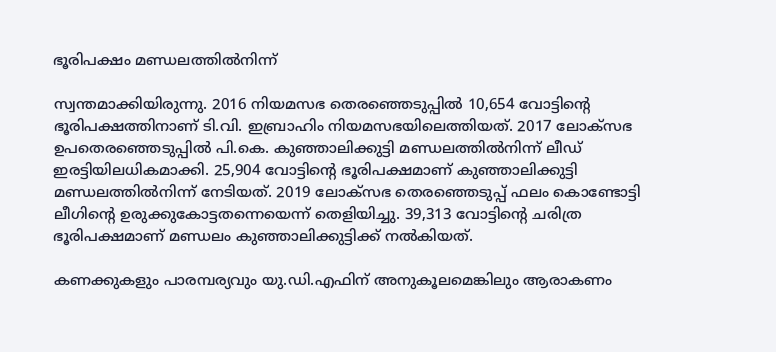ഭൂരിപക്ഷം മണ്ഡലത്തില്‍നിന്ന്

സ്വന്തമാക്കിയിരുന്നു. 2016 നിയമസഭ തെരഞ്ഞെടുപ്പില്‍ 10,654 വോട്ടിന്റെ ഭൂരിപക്ഷത്തിനാണ് ടി.വി. ഇബ്രാഹിം നിയമസഭയിലെത്തിയത്. 2017 ലോക്‌സഭ ഉപതെരഞ്ഞെടുപ്പില്‍ പി.കെ. കുഞ്ഞാലിക്കുട്ടി മണ്ഡലത്തില്‍നിന്ന് ലീഡ് ഇരട്ടിയിലധികമാക്കി. 25,904 വോട്ടിന്റെ ഭൂരിപക്ഷമാണ് കുഞ്ഞാലിക്കുട്ടി മണ്ഡലത്തില്‍നിന്ന് നേടിയത്. 2019 ലോക്‌സഭ തെരഞ്ഞെടുപ്പ് ഫലം കൊണ്ടോട്ടി ലീഗിന്റെ ഉരുക്കുകോട്ടതന്നെയെന്ന് തെളിയിച്ചു. 39,313 വോട്ടിന്റെ ചരിത്ര ഭൂരിപക്ഷമാണ് മണ്ഡലം കുഞ്ഞാലിക്കുട്ടിക്ക് നല്‍കിയത്.

കണക്കുകളും പാരമ്പര്യവും യു.ഡി.എഫിന് അനുകൂലമെങ്കിലും ആരാകണം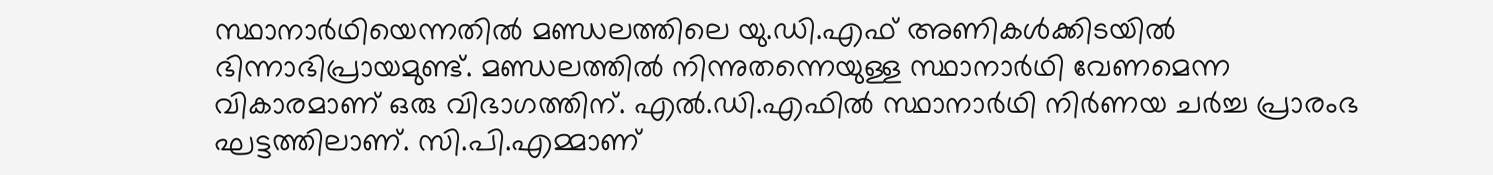സ്ഥാനാര്‍ഥിയെന്നതില്‍ മണ്ഡലത്തിലെ യു.ഡി.എഫ് അണികള്‍ക്കിടയില്‍ ഭിന്നാഭിപ്രായമുണ്ട്. മണ്ഡലത്തില്‍ നിന്നുതന്നെയുള്ള സ്ഥാനാര്‍ഥി വേണമെന്ന വികാരമാണ് ഒരു വിഭാഗത്തിന്. എല്‍.ഡി.എഫില്‍ സ്ഥാനാര്‍ഥി നിര്‍ണയ ചര്‍ച്ച പ്രാരംഭ ഘട്ടത്തിലാണ്. സി.പി.എമ്മാണ്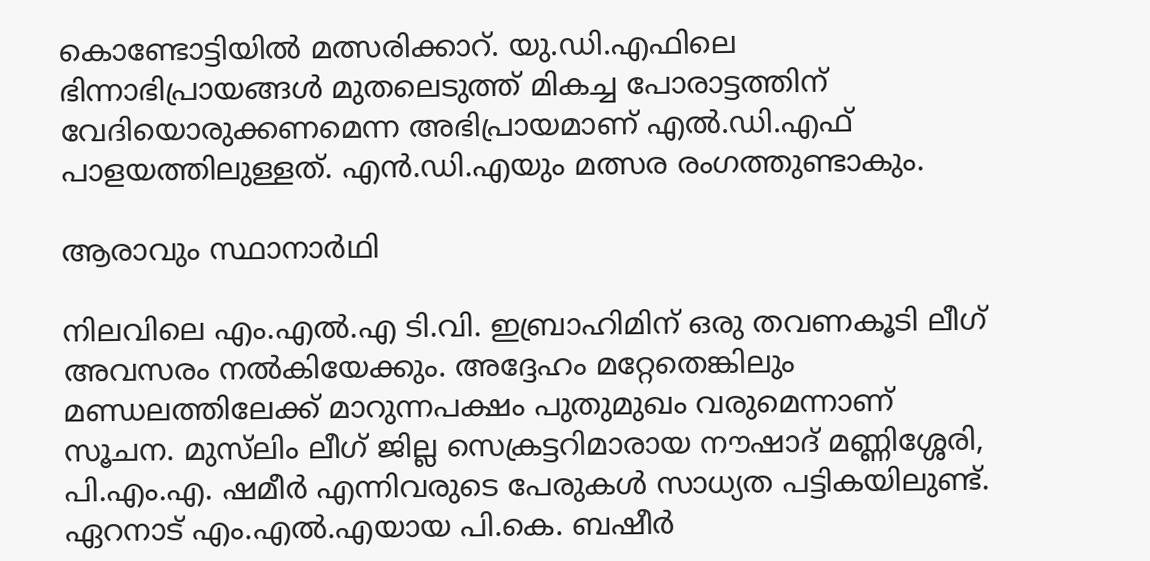കൊണ്ടോട്ടിയില്‍ മത്സരിക്കാറ്. യു.ഡി.എഫിലെ ഭിന്നാഭിപ്രായങ്ങള്‍ മുതലെടുത്ത് മികച്ച പോരാട്ടത്തിന് വേദിയൊരുക്കണമെന്ന അഭിപ്രായമാണ് എല്‍.ഡി.എഫ് പാളയത്തിലുള്ളത്. എന്‍.ഡി.എയും മത്സര രംഗത്തുണ്ടാകും.

ആരാവും സ്ഥാനാര്‍ഥി

നിലവിലെ എം.എല്‍.എ ടി.വി. ഇബ്രാഹിമിന് ഒരു തവണകൂടി ലീഗ് അവസരം നൽകിയേക്കും. അദ്ദേഹം മറ്റേതെങ്കിലും മണ്ഡലത്തിലേക്ക് മാറുന്നപക്ഷം പുതുമുഖം വരുമെന്നാണ് സൂചന. മുസ്‍ലിം ലീഗ് ജില്ല സെക്രട്ടറിമാരായ നൗഷാദ് മണ്ണിശ്ശേരി, പി.എം.എ. ഷമീര്‍ എന്നിവരുടെ പേരുകൾ സാധ്യത പട്ടികയിലുണ്ട്. ഏറനാട് എം.എല്‍.എയായ പി.കെ. ബഷീര്‍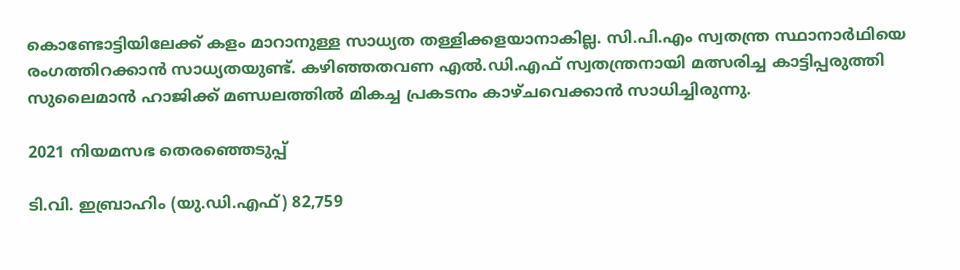കൊണ്ടോട്ടിയിലേക്ക് കളം മാറാനുള്ള സാധ്യത തള്ളിക്കളയാനാകില്ല. സി.പി.എം സ്വതന്ത്ര സ്ഥാനാര്‍ഥിയെ രംഗത്തിറക്കാൻ സാധ്യതയുണ്ട്. കഴിഞ്ഞതവണ എല്‍.ഡി.എഫ് സ്വതന്ത്രനായി മത്സരിച്ച കാട്ടിപ്പരുത്തി സുലൈമാന്‍ ഹാജിക്ക് മണ്ഡലത്തില്‍ മികച്ച പ്രകടനം കാഴ്ചവെക്കാന്‍ സാധിച്ചിരുന്നു.

2021 നിയമസഭ തെരഞ്ഞെടുപ്പ്

ടി.വി. ഇബ്രാഹിം (യു.ഡി.എഫ്) 82,759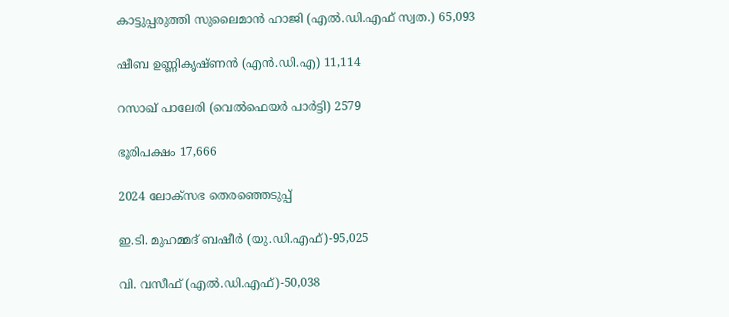കാട്ടുപ്പരുത്തി സുലൈമാന്‍ ഹാജി (എല്‍.ഡി.എഫ് സ്വത.) 65,093

ഷീബ ഉണ്ണികൃഷ്ണന്‍ (എന്‍.ഡി.എ) 11,114

റസാഖ് പാലേരി (വെല്‍ഫെയര്‍ പാര്‍ട്ടി) 2579

ഭൂരിപക്ഷം 17,666

2024 ലോക്‌സഭ തെരഞ്ഞെടുപ്പ്

ഇ.ടി. മുഹമ്മദ് ബഷീര്‍ (യു.ഡി.എഫ്)-95,025

വി. വസീഫ് (എല്‍.ഡി.എഫ്)-50,038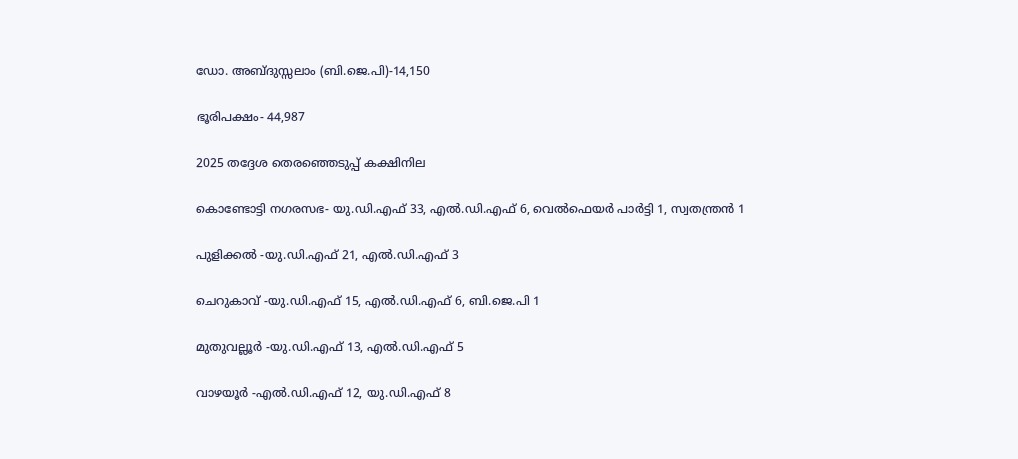ഡോ. അബ്ദുസ്സലാം (ബി.ജെ.പി)-14,150

ഭൂരിപക്ഷം- 44,987

2025 തദ്ദേശ തെരഞ്ഞെടുപ്പ് കക്ഷിനില

കൊണ്ടോട്ടി നഗരസഭ- യു.ഡി.എഫ് 33, എല്‍.ഡി.എഫ് 6, വെല്‍ഫെയര്‍ പാര്‍ട്ടി 1, സ്വതന്ത്രന്‍ 1

പുളിക്കല്‍ -യു.ഡി.എഫ് 21, എല്‍.ഡി.എഫ് 3

ചെറുകാവ് -യു.ഡി.എഫ് 15, എല്‍.ഡി.എഫ് 6, ബി.ജെ.പി 1

മുതുവല്ലൂര്‍ -യു.ഡി.എഫ് 13, എല്‍.ഡി.എഫ് 5

വാഴയൂര്‍ -എല്‍.ഡി.എഫ് 12, യു.ഡി.എഫ് 8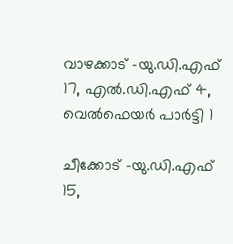വാഴക്കാട് -യു.ഡി.എഫ് 17, എല്‍.ഡി.എഫ് 4, വെല്‍ഫെയര്‍ പാര്‍ട്ടി 1

ചീക്കോട് -യു.ഡി.എഫ് 15,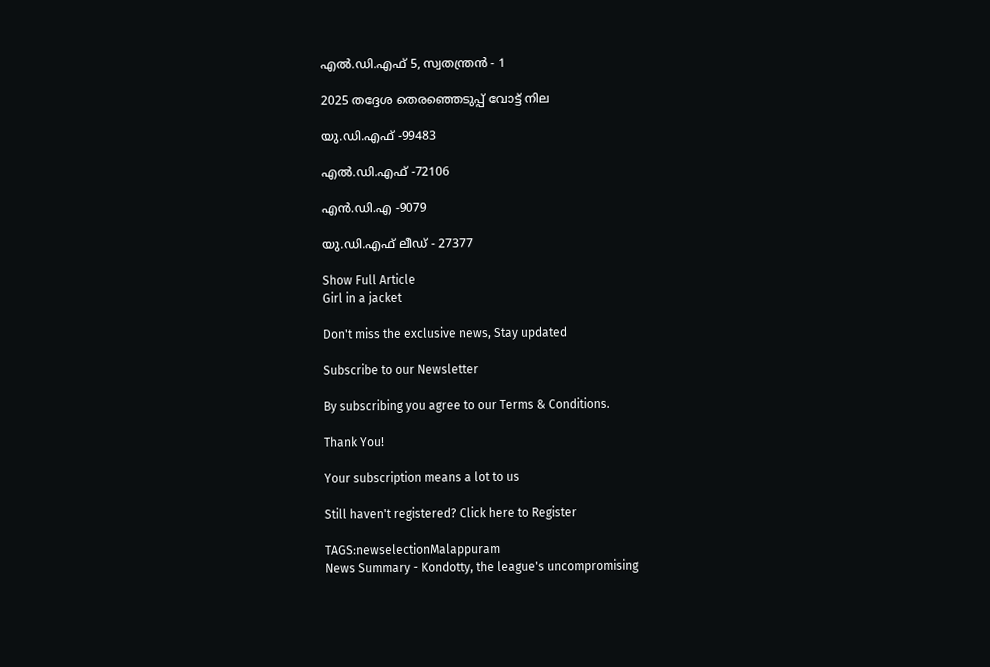എല്‍.ഡി.എഫ് 5, സ്വതന്ത്രന്‍ - 1

2025 തദ്ദേശ തെരഞ്ഞെടുപ്പ് വോട്ട് നില

യു.ഡി.എഫ് -99483

എല്‍.ഡി.എഫ് -72106

എന്‍.ഡി.എ -9079

യു.ഡി.എഫ് ലീഡ് - 27377

Show Full Article
Girl in a jacket

Don't miss the exclusive news, Stay updated

Subscribe to our Newsletter

By subscribing you agree to our Terms & Conditions.

Thank You!

Your subscription means a lot to us

Still haven't registered? Click here to Register

TAGS:newselectionMalappuram
News Summary - Kondotty, the league's uncompromising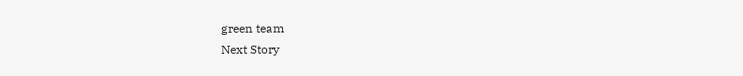green team
Next Story